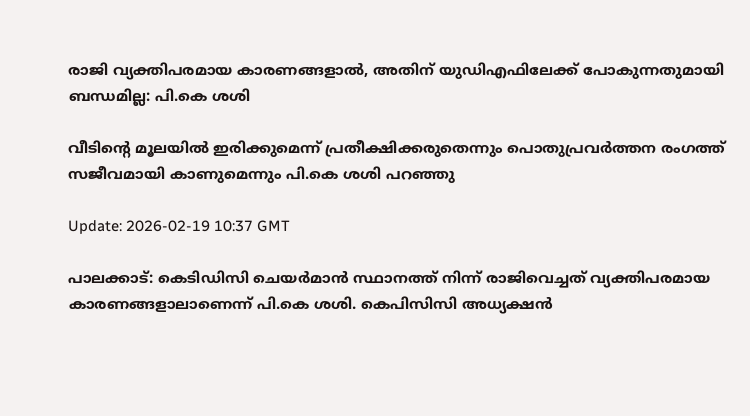രാജി വ്യക്തിപരമായ കാരണങ്ങളാല്‍, അതിന് യുഡിഎഫിലേക്ക് പോകുന്നതുമായി ബന്ധമില്ല: പി.കെ ശശി

വീടിന്‍റെ മൂലയിൽ ഇരിക്കുമെന്ന് പ്രതീക്ഷിക്കരുതെന്നും പൊതുപ്രവർത്തന രംഗത്ത് സജീവമായി കാണുമെന്നും പി.കെ ശശി പറഞ്ഞു

Update: 2026-02-19 10:37 GMT

പാലക്കാട്: കെടിഡിസി ചെയര്‍മാന്‍ സ്ഥാനത്ത് നിന്ന് രാജിവെച്ചത് വ്യക്തിപരമായ കാരണങ്ങളാലാണെന്ന് പി.കെ ശശി. കെപിസിസി അധ്യക്ഷൻ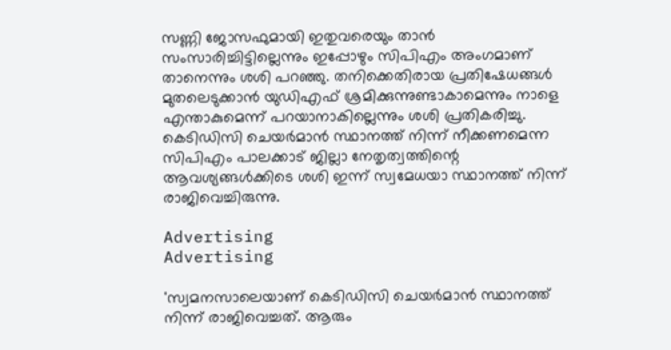സണ്ണി ജോസഫുമായി ഇതുവരെയും താന്‍ സംസാരിച്ചിട്ടില്ലെന്നും ഇപ്പോഴും സിപിഎം അംഗമാണ് താനെന്നും ശശി പറഞ്ഞു. തനിക്കെതിരായ പ്രതിഷേധങ്ങള്‍ മുതലെടുക്കാന്‍ യുഡിഎഫ് ശ്രമിക്കുന്നുണ്ടാകാമെന്നും നാളെ എന്താകുമെന്ന് പറയാനാകില്ലെന്നും ശശി പ്രതികരിച്ചു. കെടിഡിസി ചെയര്‍മാന്‍ സ്ഥാനത്ത് നിന്ന് നീക്കണമെന്ന സിപിഎം പാലക്കാട് ജില്ലാ നേതൃത്വത്തിന്റെ ആവശ്യങ്ങള്‍ക്കിടെ ശശി ഇന്ന് സ്വമേധയാ സ്ഥാനത്ത് നിന്ന് രാജിവെച്ചിരുന്നു.

Advertising
Advertising

'സ്വമനസാലെയാണ് കെടിഡിസി ചെയര്‍മാന്‍ സ്ഥാനത്ത് നിന്ന് രാജിവെച്ചത്. ആരും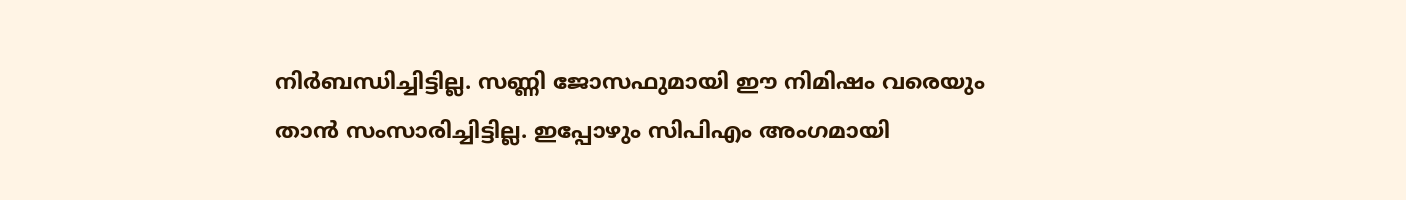നിർബന്ധിച്ചിട്ടില്ല. സണ്ണി ജോസഫുമായി ഈ നിമിഷം വരെയും താന്‍ സംസാരിച്ചിട്ടില്ല. ഇപ്പോഴും സിപിഎം അംഗമായി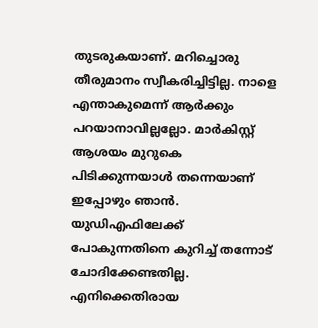തുടരുകയാണ്. മറിച്ചൊരു തീരുമാനം സ്വീകരിച്ചിട്ടില്ല. നാളെ എന്താകുമെന്ന് ആര്‍ക്കും പറയാനാവില്ലല്ലോ. മാര്‍കിസ്റ്റ് ആശയം മുറുകെ പിടിക്കുന്നയാള്‍ തന്നെയാണ് ഇപ്പോഴും ഞാന്‍. യുഡിഎഫിലേക്ക് പോകുന്നതിനെ കുറിച്ച് തന്നോട് ചോദിക്കേണ്ടതില്ല. എനിക്കെതിരായ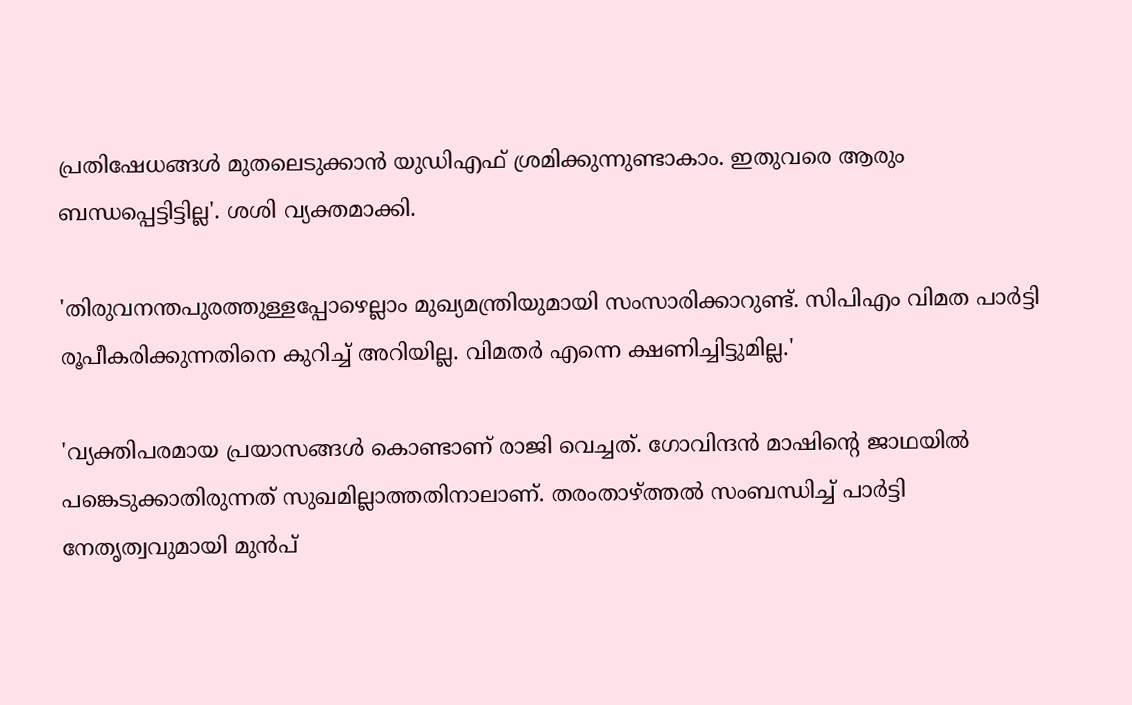പ്രതിഷേധങ്ങള്‍ മുതലെടുക്കാന്‍ യുഡിഎഫ് ശ്രമിക്കുന്നുണ്ടാകാം. ഇതുവരെ ആരും ബന്ധപ്പെട്ടിട്ടില്ല'. ശശി വ്യക്തമാക്കി.

'തിരുവനന്തപുരത്തുള്ളപ്പോഴെല്ലാം മുഖ്യമന്ത്രിയുമായി സംസാരിക്കാറുണ്ട്. സിപിഎം വിമത പാര്‍ട്ടി രൂപീകരിക്കുന്നതിനെ കുറിച്ച് അറിയില്ല. വിമതര്‍ എന്നെ ക്ഷണിച്ചിട്ടുമില്ല.'

'വ്യക്തിപരമായ പ്രയാസങ്ങള്‍ കൊണ്ടാണ് രാജി വെച്ചത്. ഗോവിന്ദന്‍ മാഷിന്റെ ജാഥയില്‍ പങ്കെടുക്കാതിരുന്നത് സുഖമില്ലാത്തതിനാലാണ്. തരംതാഴ്ത്തല്‍ സംബന്ധിച്ച് പാര്‍ട്ടി നേതൃത്വവുമായി മുന്‍പ്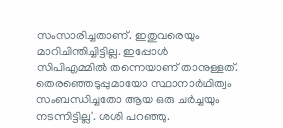സംസാരിച്ചതാണ്. ഇതുവരെയും മാറിചിന്തിച്ചിട്ടില്ല. ഇപ്പോള്‍ സിപിഎമ്മില്‍ തന്നെയാണ് താനുള്ളത്. തെരഞ്ഞെടുപ്പുമായോ സ്ഥാനാര്‍ഥിത്വം സംബന്ധിച്ചതോ ആയ ഒരു ചര്‍ച്ചയും നടന്നിട്ടില്ല'. ശശി പറഞ്ഞു.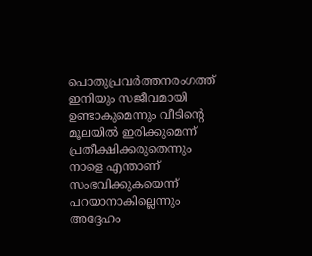പൊതുപ്രവര്‍ത്തനരംഗത്ത് ഇനിയും സജീവമായി ഉണ്ടാകുമെന്നും വീടിന്റെ മൂലയില്‍ ഇരിക്കുമെന്ന് പ്രതീക്ഷിക്കരുതെന്നും നാളെ എന്താണ് സംഭവിക്കുകയെന്ന് പറയാനാകില്ലെന്നും അദ്ദേഹം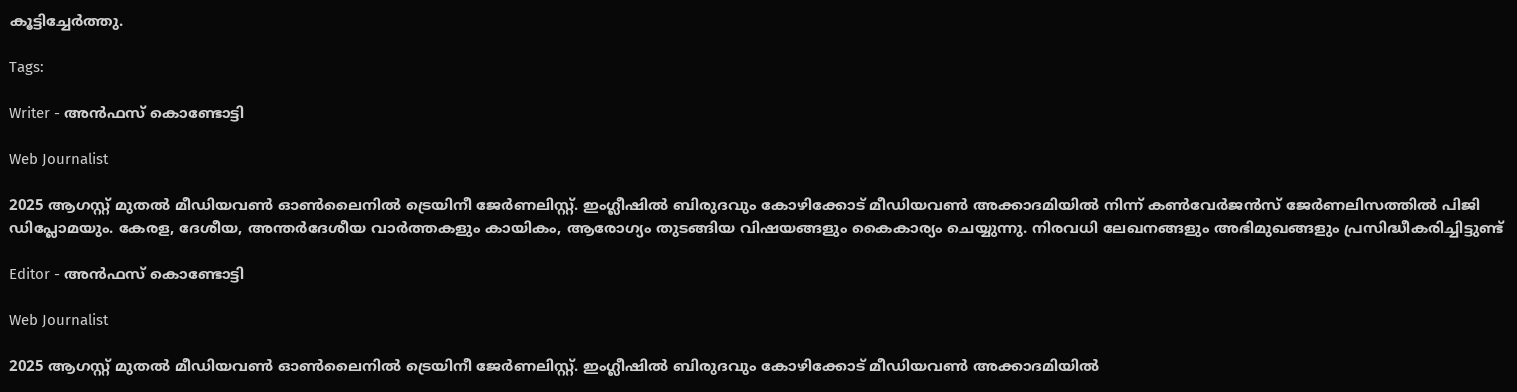കൂട്ടിച്ചേര്‍ത്തു.

Tags:

Writer - അൻഫസ് കൊണ്ടോട്ടി

Web Journalist

2025 ആഗസ്റ്റ് മുതൽ മീഡിയവൺ ഓൺലൈനിൽ ട്രെയിനീ ജേർണലിസ്റ്റ്. ഇംഗ്ലീഷിൽ ബിരുദവും കോഴിക്കോട് മീഡിയവൺ അക്കാദമിയിൽ നിന്ന് കൺവേർജൻസ് ജേർണലിസത്തിൽ പിജി ഡിപ്ലോമയും. കേരള, ദേശീയ, അന്തർദേശീയ വാർത്തകളും കായികം, ആരോഗ്യം തുടങ്ങിയ വിഷയങ്ങളും കൈകാര്യം ചെയ്യുന്നു. നിരവധി ലേഖനങ്ങളും അഭിമുഖങ്ങളും പ്രസിദ്ധീകരിച്ചിട്ടുണ്ട്

Editor - അൻഫസ് കൊണ്ടോട്ടി

Web Journalist

2025 ആഗസ്റ്റ് മുതൽ മീഡിയവൺ ഓൺലൈനിൽ ട്രെയിനീ ജേർണലിസ്റ്റ്. ഇംഗ്ലീഷിൽ ബിരുദവും കോഴിക്കോട് മീഡിയവൺ അക്കാദമിയിൽ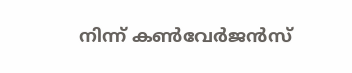നിന്ന് കൺവേർജൻസ്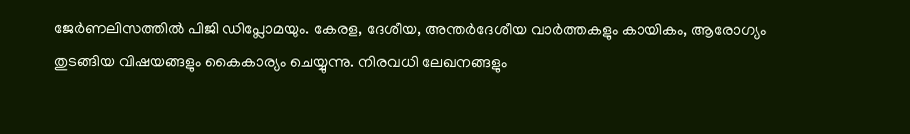ജേർണലിസത്തിൽ പിജി ഡിപ്ലോമയും. കേരള, ദേശീയ, അന്തർദേശീയ വാർത്തകളും കായികം, ആരോഗ്യം തുടങ്ങിയ വിഷയങ്ങളും കൈകാര്യം ചെയ്യുന്നു. നിരവധി ലേഖനങ്ങളും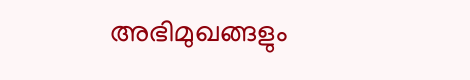അഭിമുഖങ്ങളും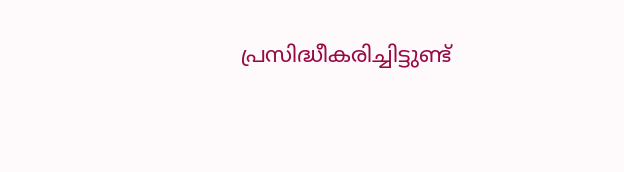പ്രസിദ്ധീകരിച്ചിട്ടുണ്ട്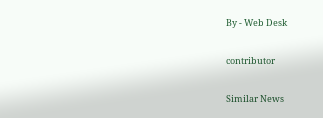By - Web Desk

contributor

Similar News